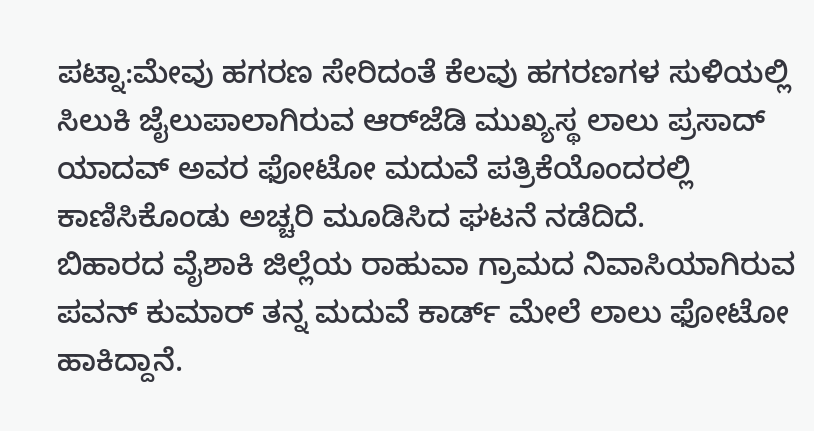ಪಟ್ನಾ:ಮೇವು ಹಗರಣ ಸೇರಿದಂತೆ ಕೆಲವು ಹಗರಣಗಳ ಸುಳಿಯಲ್ಲಿ ಸಿಲುಕಿ ಜೈಲುಪಾಲಾಗಿರುವ ಆರ್‌ಜೆಡಿ ಮುಖ್ಯಸ್ಥ ಲಾಲು ಪ್ರಸಾದ್ ಯಾದವ್ ಅವರ ಫೋಟೋ ಮದುವೆ ಪತ್ರಿಕೆಯೊಂದರಲ್ಲಿ ಕಾಣಿಸಿಕೊಂಡು ಅಚ್ಚರಿ ಮೂಡಿಸಿದ ಘಟನೆ ನಡೆದಿದೆ.
ಬಿಹಾರದ ವೈಶಾಕಿ ಜಿಲ್ಲೆಯ ರಾಹುವಾ ಗ್ರಾಮದ ನಿವಾಸಿಯಾಗಿರುವ ಪವನ್ ಕುಮಾರ್ ತನ್ನ ಮದುವೆ ಕಾರ್ಡ್ ಮೇಲೆ ಲಾಲು ಫೋಟೋ ಹಾಕಿದ್ದಾನೆ.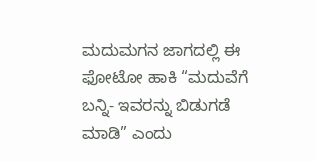ಮದುಮಗನ ಜಾಗದಲ್ಲಿ ಈ ಫೋಟೋ ಹಾಕಿ “ಮದುವೆಗೆ ಬನ್ನಿ- ಇವರನ್ನು ಬಿಡುಗಡೆ ಮಾಡಿ” ಎಂದು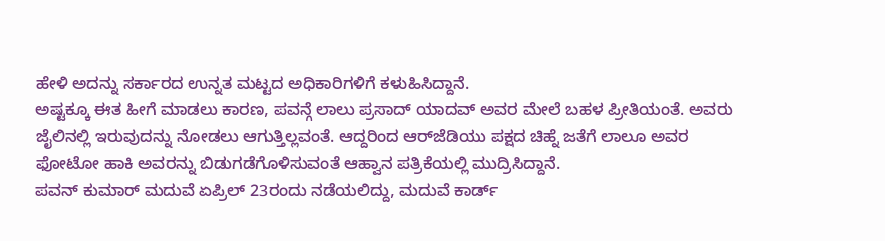ಹೇಳಿ ಅದನ್ನು ಸರ್ಕಾರದ ಉನ್ನತ ಮಟ್ಟದ ಅಧಿಕಾರಿಗಳಿಗೆ ಕಳುಹಿಸಿದ್ದಾನೆ.
ಅಷ್ಟಕ್ಕೂ ಈತ ಹೀಗೆ ಮಾಡಲು ಕಾರಣ, ಪವನ್ಗೆ ಲಾಲು ಪ್ರಸಾದ್ ಯಾದವ್ ಅವರ ಮೇಲೆ ಬಹಳ ಪ್ರೀತಿಯಂತೆ. ಅವರು ಜೈಲಿನಲ್ಲಿ ಇರುವುದನ್ನು ನೋಡಲು ಆಗುತ್ತಿಲ್ಲವಂತೆ. ಆದ್ದರಿಂದ ಆರ್‌ಜೆಡಿಯು ಪಕ್ಷದ ಚಿಹ್ನೆ ಜತೆಗೆ ಲಾಲೂ ಅವರ ಫೋಟೋ ಹಾಕಿ ಅವರನ್ನು ಬಿಡುಗಡೆಗೊಳಿಸುವಂತೆ ಆಹ್ವಾನ ಪತ್ರಿಕೆಯಲ್ಲಿ ಮುದ್ರಿಸಿದ್ದಾನೆ.
ಪವನ್ ಕುಮಾರ್ ಮದುವೆ ಏಪ್ರಿಲ್ 23ರಂದು ನಡೆಯಲಿದ್ದು, ಮದುವೆ ಕಾರ್ಡ್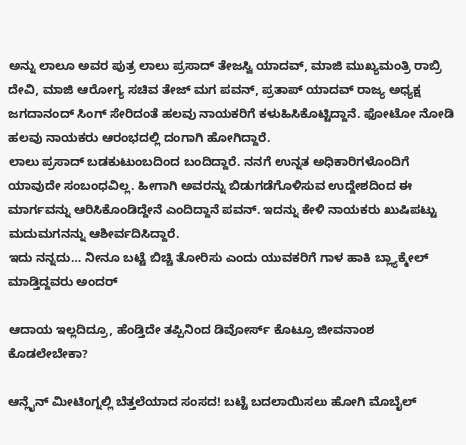ಅನ್ನು ಲಾಲೂ ಅವರ ಪುತ್ರ ಲಾಲು ಪ್ರಸಾದ್ ತೇಜಸ್ವಿ ಯಾದವ್, ಮಾಜಿ ಮುಖ್ಯಮಂತ್ರಿ ರಾಬ್ರಿ ದೇವಿ, ಮಾಜಿ ಆರೋಗ್ಯ ಸಚಿವ ತೇಜ್ ಮಗ ಪವನ್, ಪ್ರತಾಪ್ ಯಾದವ್ ರಾಜ್ಯ ಅಧ್ಯಕ್ಷ ಜಗದಾನಂದ್ ಸಿಂಗ್ ಸೇರಿದಂತೆ ಹಲವು ನಾಯಕರಿಗೆ ಕಳುಹಿಸಿಕೊಟ್ಟಿದ್ದಾನೆ. ಫೋಟೋ ನೋಡಿ ಹಲವು ನಾಯಕರು ಆರಂಭದಲ್ಲಿ ದಂಗಾಗಿ ಹೋಗಿದ್ದಾರೆ.
ಲಾಲು ಪ್ರಸಾದ್ ಬಡಕುಟುಂಬದಿಂದ ಬಂದಿದ್ದಾರೆ. ನನಗೆ ಉನ್ನತ ಅಧಿಕಾರಿಗಳೊಂದಿಗೆ ಯಾವುದೇ ಸಂಬಂಧವಿಲ್ಲ. ಹೀಗಾಗಿ ಅವರನ್ನು ಬಿಡುಗಡೆಗೊಳಿಸುವ ಉದ್ದೇಶದಿಂದ ಈ ಮಾರ್ಗವನ್ನು ಆರಿಸಿಕೊಂಡಿದ್ದೇನೆ ಎಂದಿದ್ದಾನೆ ಪವನ್. ಇದನ್ನು ಕೇಳಿ ನಾಯಕರು ಖುಷಿಪಟ್ಟು ಮದುಮಗನನ್ನು ಆಶೀರ್ವದಿಸಿದ್ದಾರೆ.
ಇದು ನನ್ನದು… ನೀನೂ ಬಟ್ಟೆ ಬಿಚ್ಚಿ ತೋರಿಸು ಎಂದು ಯುವಕರಿಗೆ ಗಾಳ ಹಾಕಿ ಬ್ಲ್ಯಾಕ್ಮೇಲ್ ಮಾಡ್ತಿದ್ದವರು ಅಂದರ್

ಆದಾಯ ಇಲ್ಲದಿದ್ರೂ, ಹೆಂಡ್ತಿದೇ ತಪ್ಪಿನಿಂದ ಡಿವೋರ್ಸ್ ಕೊಟ್ರೂ ಜೀವನಾಂಶ ಕೊಡಲೇಬೇಕಾ?

ಆನ್ಲೈನ್ ಮೀಟಿಂಗ್ನಲ್ಲಿ ಬೆತ್ತಲೆಯಾದ ಸಂಸದ! ಬಟ್ಟೆ ಬದಲಾಯಿಸಲು ಹೋಗಿ ಮೊಬೈಲ್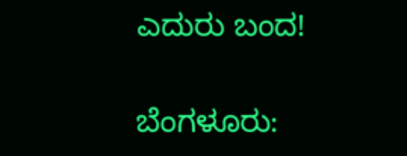ಎದುರು ಬಂದ!

ಬೆಂಗಳೂರು: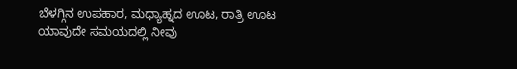ಬೆಳಗ್ಗಿನ ಉಪಹಾರ, ಮಧ್ಯಾಹ್ನದ ಊಟ, ರಾತ್ರಿ ಊಟ ಯಾವುದೇ ಸಮಯದಲ್ಲಿ ನೀವು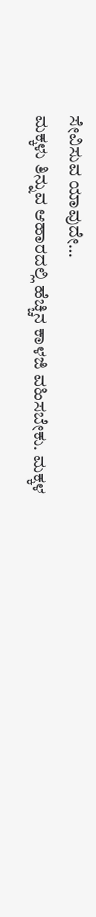ಸೇವಿಸುವ ಯಾವುದೇ…
ಮಕ್ಕಳು ತಿನ್ನುವ ಆಹಾರದಲ್ಲಿ ಹೆಚ್ಚಿನ ಕಾಳಜಿ ವಹಿಸಬೇಕು. ಮಕ್ಕಳ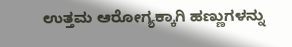ಉತ್ತಮ ಆರೋಗ್ಯಕ್ಕಾಗಿ ಹಣ್ಣುಗಳನ್ನು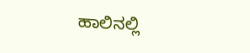ಹಾಲಿನಲ್ಲಿ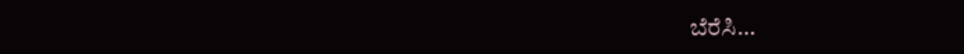ಬೆರೆಸಿ…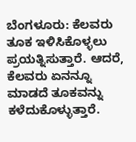ಬೆಂಗಳೂರು: ಕೆಲವರು ತೂಕ ಇಳಿಸಿಕೊಳ್ಳಲು ಪ್ರಯತ್ನಿಸುತ್ತಾರೆ. ಆದರೆ, ಕೆಲವರು ಏನನ್ನೂ ಮಾಡದೆ ತೂಕವನ್ನು ಕಳೆದುಕೊಳ್ಳುತ್ತಾರೆ.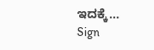ಇದಕ್ಕೆ…
Sign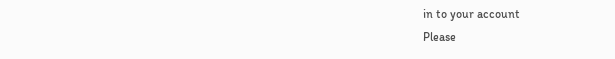in to your account
Please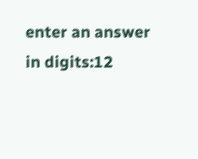enter an answer in digits:12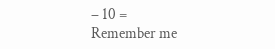− 10 =
Remember me